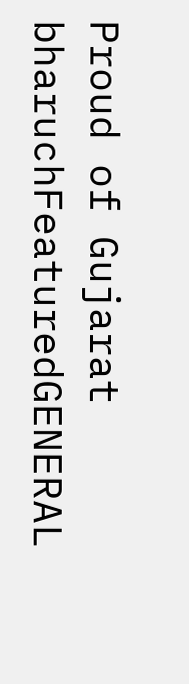Proud of Gujarat
bharuchFeaturedGENERAL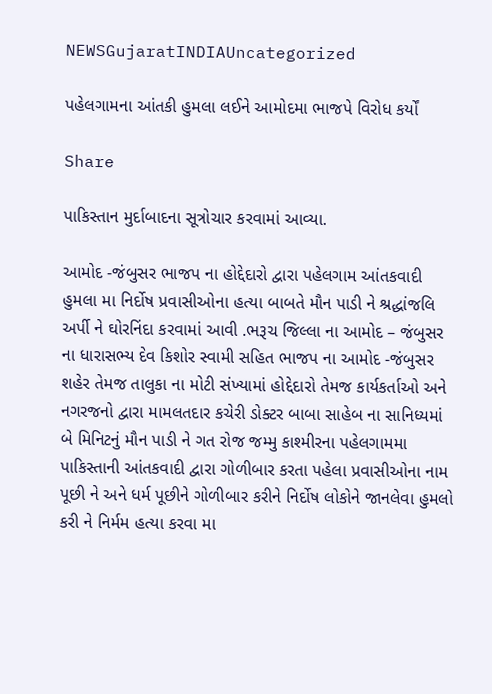NEWSGujaratINDIAUncategorized

પહેલગામના આંતકી હુમલા લઈને આમોદમા ભાજપે વિરોધ કર્યોં

Share

પાકિસ્તાન મુર્દાબાદના સૂત્રોચાર કરવામાં આવ્યા.

આમોદ -જંબુસર ભાજપ ના હોદ્દેદારો દ્વારા પહેલગામ આંતકવાદી હુમલા મા નિર્દોષ પ્રવાસીઓના હત્યા બાબતે મૌન પાડી ને શ્રદ્ધાંજલિ અર્પી ને ઘોરનિંદા કરવામાં આવી .ભરૂચ જિલ્લા ના આમોદ – જંબુસર ના ધારાસભ્ય દેવ કિશોર સ્વામી સહિત ભાજપ ના આમોદ -જંબુસર શહેર તેમજ તાલુકા ના મોટી સંખ્યામાં હોદ્દેદારો તેમજ કાર્યકર્તાઓ અને નગરજનો દ્વારા મામલતદાર કચેરી ડોક્ટર બાબા સાહેબ ના સાનિધ્યમાં બે મિનિટનું મૌન પાડી ને ગત રોજ જમ્મુ કાશ્મીરના પહેલગામમા પાકિસ્તાની આંતકવાદી દ્વારા ગોળીબાર કરતા પહેલા પ્રવાસીઓના નામ પૂછી ને અને ધર્મ પૂછીને ગોળીબાર કરીને નિર્દોષ લોકોને જાનલેવા હુમલો કરી ને નિર્મમ હત્યા કરવા મા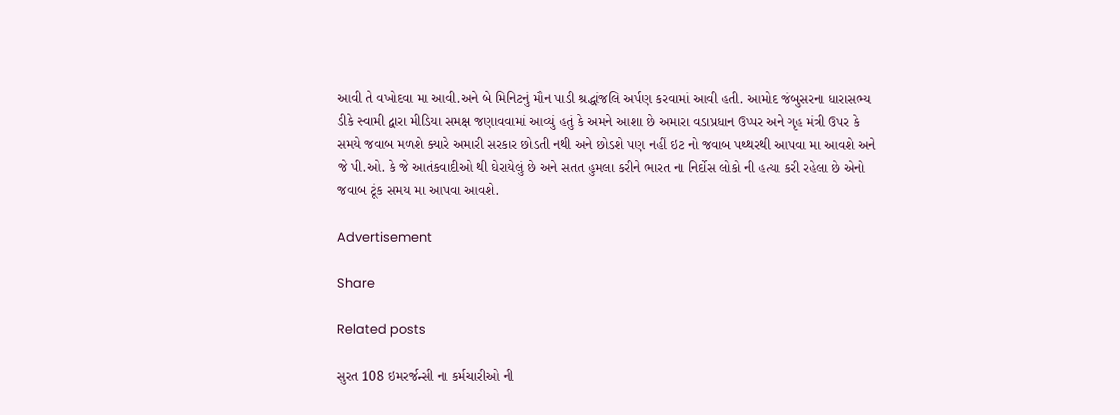આવી તે વખોદવા મા આવી.અને બે મિનિટનું મૌન પાડી શ્રદ્ધાંજલિ અર્પણ કરવામાં આવી હતી. આમોદ જંબુસરના ધારાસભ્ય ડીકે સ્વામી દ્વારા મીડિયા સમક્ષ જણાવવામાં આવ્યું હતું કે અમને આશા છે અમારા વડાપ્રધાન ઉપ્પર અને ગૃહ મંત્રી ઉપર કે સમયે જવાબ મળશે ક્યારે અમારી સરકાર છોડતી નથી અને છોડશે પણ નહીં ઇટ નો જવાબ પથ્થરથી આપવા મા આવશે અને જે પી.ઓ. કે જે આતંકવાદીઓ થી ઘેરાયેલું છે અને સતત હુમલા કરીને ભારત ના નિર્દોસ લોકો ની હત્યા કરી રહેલા છે એનો જવાબ ટૂંક સમય મા આપવા આવશે.

Advertisement

Share

Related posts

સુરત 108 ઇમરર્જન્સી ના કર્મચારીઓ ની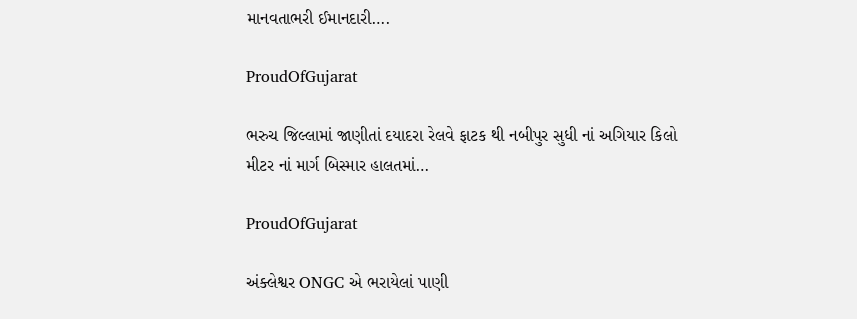માનવતાભરી ઈમાનદારી….

ProudOfGujarat

ભરુચ જિલ્લામાં જાણીતાં દયાદરા રેલવે ફાટક થી નબીપુર સુધી નાં અગિયાર કિલો મીટર નાં માર્ગ બિસ્માર હાલતમાં…

ProudOfGujarat

અંક્લેશ્વર ONGC એ ભરાયેલાં પાણી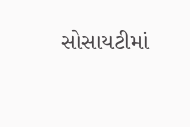સોસાયટીમાં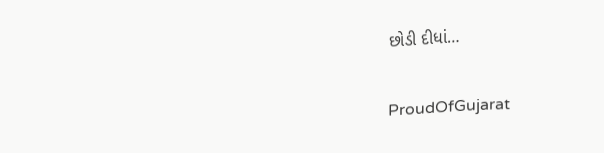છોડી દીધાં…

ProudOfGujarat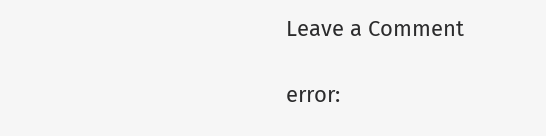Leave a Comment

error: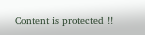Content is protected !!